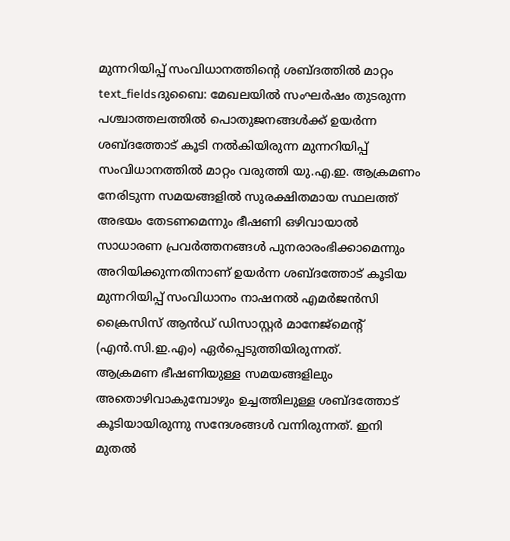മുന്നറിയിപ്പ് സംവിധാനത്തിന്റെ ശബ്ദത്തിൽ മാറ്റം
text_fieldsദുബൈ: മേഖലയിൽ സംഘർഷം തുടരുന്ന പശ്ചാത്തലത്തിൽ പൊതുജനങ്ങൾക്ക് ഉയർന്ന ശബ്ദത്തോട് കൂടി നൽകിയിരുന്ന മുന്നറിയിപ്പ് സംവിധാനത്തിൽ മാറ്റം വരുത്തി യു.എ.ഇ. ആക്രമണം നേരിടുന്ന സമയങ്ങളിൽ സുരക്ഷിതമായ സ്ഥലത്ത് അഭയം തേടണമെന്നും ഭീഷണി ഒഴിവായാൽ സാധാരണ പ്രവർത്തനങ്ങൾ പുനരാരംഭിക്കാമെന്നും അറിയിക്കുന്നതിനാണ് ഉയർന്ന ശബ്ദത്തോട് കൂടിയ മുന്നറിയിപ്പ് സംവിധാനം നാഷനൽ എമർജൻസി ക്രൈസിസ് ആൻഡ് ഡിസാസ്റ്റർ മാനേജ്മെന്റ് (എൻ.സി.ഇ.എം) ഏർപ്പെടുത്തിയിരുന്നത്.
ആക്രമണ ഭീഷണിയുള്ള സമയങ്ങളിലും അതൊഴിവാകുമ്പോഴും ഉച്ചത്തിലുള്ള ശബ്ദത്തോട് കൂടിയായിരുന്നു സന്ദേശങ്ങൾ വന്നിരുന്നത്. ഇനി മുതൽ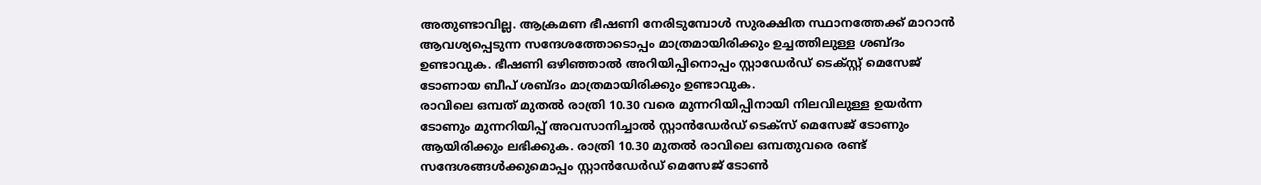അതുണ്ടാവില്ല. ആക്രമണ ഭീഷണി നേരിടുമ്പോൾ സുരക്ഷിത സ്ഥാനത്തേക്ക് മാറാൻ ആവശ്യപ്പെടുന്ന സന്ദേശത്തോടൊപ്പം മാത്രമായിരിക്കും ഉച്ചത്തിലുള്ള ശബ്ദം ഉണ്ടാവുക. ഭീഷണി ഒഴിഞ്ഞാൽ അറിയിപ്പിനൊപ്പം സ്റ്റാഡേർഡ് ടെക്സ്റ്റ് മെസേജ് ടോണായ ബീപ് ശബ്ദം മാത്രമായിരിക്കും ഉണ്ടാവുക.
രാവിലെ ഒമ്പത് മുതൽ രാത്രി 10.30 വരെ മുന്നറിയിപ്പിനായി നിലവിലുള്ള ഉയർന്ന ടോണും മുന്നറിയിപ്പ് അവസാനിച്ചാൽ സ്റ്റാൻഡേർഡ് ടെക്സ് മെസേജ് ടോണും ആയിരിക്കും ലഭിക്കുക. രാത്രി 10.30 മുതൽ രാവിലെ ഒമ്പതുവരെ രണ്ട് സന്ദേശങ്ങൾക്കുമൊപ്പം സ്റ്റാൻഡേർഡ് മെസേജ് ടോൺ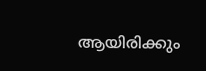ആയിരിക്കും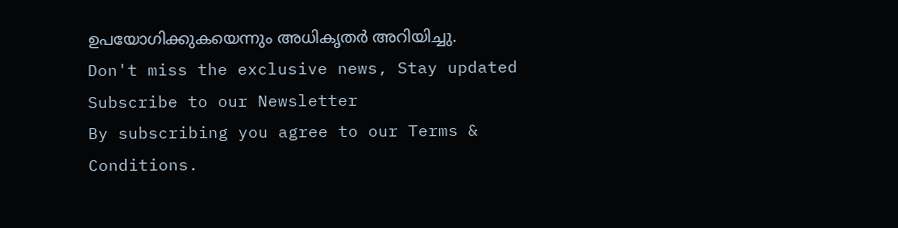ഉപയോഗിക്കുകയെന്നും അധികൃതർ അറിയിച്ചു.
Don't miss the exclusive news, Stay updated
Subscribe to our Newsletter
By subscribing you agree to our Terms & Conditions.